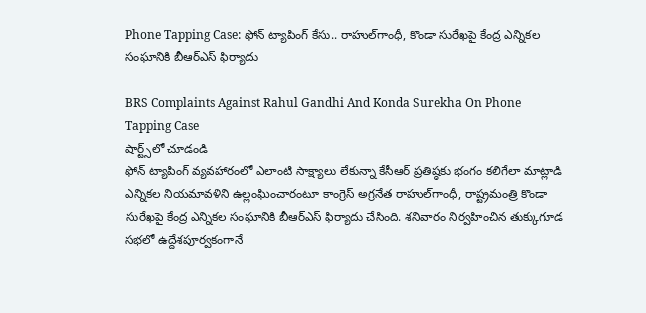Phone Tapping Case: ఫోన్ ట్యాపింగ్ కేసు.. రాహుల్‌గాంధీ, కొండా సురేఖపై కేంద్ర ఎన్నికల సంఘానికి బీఆర్ఎస్ ఫిర్యాదు

BRS Complaints Against Rahul Gandhi And Konda Surekha On Phone Tapping Case
షార్ట్స్‌లో చూడండి
ఫోన్ ట్యాపింగ్ వ్యవహారంలో ఎలాంటి సాక్ష్యాలు లేకున్నా కేసీఆర్ ప్రతిష్ఠకు భంగం కలిగేలా మాట్లాడి ఎన్నికల నియమావళిని ఉల్లంఘించారంటూ కాంగ్రెస్ అగ్రనేత రాహుల్‌గాంధీ, రాష్ట్రమంత్రి కొండా సురేఖపై కేంద్ర ఎన్నికల సంఘానికి బీఆర్ఎస్ ఫిర్యాదు చేసింది. శనివారం నిర్వహించిన తుక్కుగూడ సభలో ఉద్దేశపూర్వకంగానే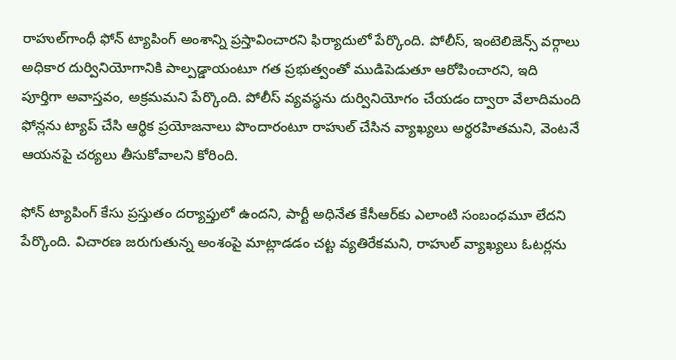రాహుల్‌గాంధీ ఫోన్ ట్యాపింగ్ అంశాన్ని ప్రస్తావించారని ఫిర్యాదులో పేర్కొంది. పోలీస్, ఇంటెలిజెన్స్ వర్గాలు అధికార దుర్వినియోగానికి పాల్పడ్డాయంటూ గత ప్రభుత్వంతో ముడిపెడుతూ ఆరోపించారని, ఇది పూర్తిగా అవాస్తవం, అక్రమమని పేర్కొంది. పోలీస్ వ్యవస్థను దుర్వినియోగం చేయడం ద్వారా వేలాదిమంది ఫోన్లను ట్యాప్ చేసి ఆర్థిక ప్రయోజనాలు పొందారంటూ రాహుల్ చేసిన వ్యాఖ్యలు అర్థరహితమని, వెంటనే ఆయనపై చర్యలు తీసుకోవాలని కోరింది.

ఫోన్ ట్యాపింగ్ కేసు ప్రస్తుతం దర్యాప్తులో ఉందని, పార్టీ అధినేత కేసీఆర్‌కు ఎలాంటి సంబంధమూ లేదని పేర్కొంది. విచారణ జరుగుతున్న అంశంపై మాట్లాడడం చట్ట వ్యతిరేకమని, రాహుల్ వ్యాఖ్యలు ఓటర్లను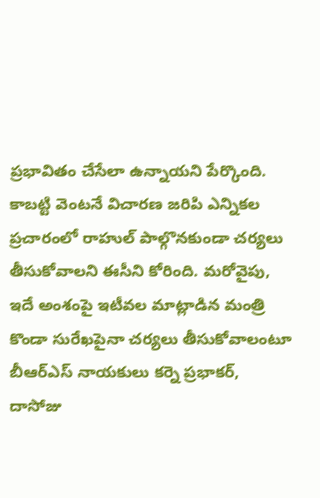ప్రభావితం చేసేలా ఉన్నాయని పేర్కొంది. కాబట్టి వెంటనే విచారణ జరిపి ఎన్నికల ప్రచారంలో రాహుల్ పాల్గొనకుండా చర్యలు తీసుకోవాలని ఈసీని కోరింది. మరోవైపు, ఇదే అంశంపై ఇటీవల మాట్లాడిన మంత్రి కొండా సురేఖపైనా చర్యలు తీసుకోవాలంటూ బీఆర్ఎస్ నాయకులు కర్నె ప్రభాకర్, దాసోజు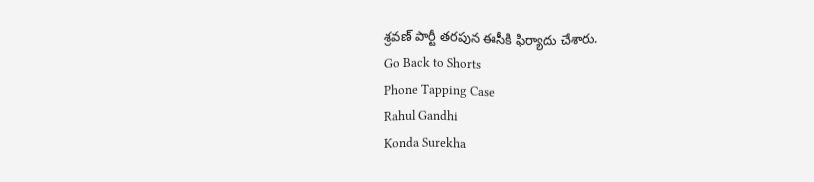శ్రవణ్ పార్టీ తరపున ఈసీకి ఫిర్యాదు చేశారు.
Go Back to Shorts
Phone Tapping Case
Rahul Gandhi
Konda Surekha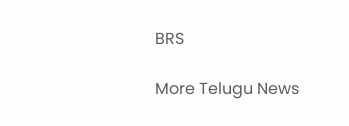BRS

More Telugu News